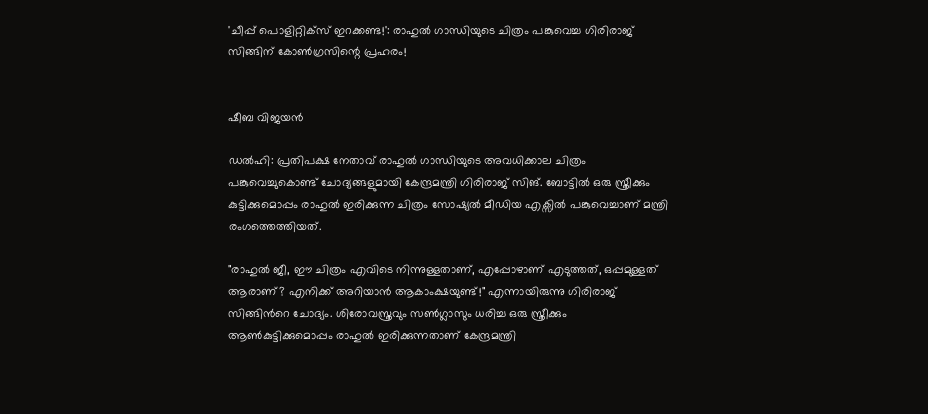'ചീപ്പ് പൊളിറ്റിക്സ് ഇറക്കണ്ട!': രാഹുൽ ഗാന്ധിയുടെ ചിത്രം പങ്കുവെച്ച ഗിരിരാജ് സിങ്ങിന് കോൺഗ്രസിന്റെ പ്രഹരം!


ഷീബ വിജയൻ

ഡൽഹി: പ്രതിപക്ഷ നേതാവ് രാഹുൽ ഗാന്ധിയുടെ അവധിക്കാല ചിത്രം പങ്കുവെച്ചുകൊണ്ട് ചോദ്യങ്ങളുമായി കേന്ദ്രമന്ത്രി ഗിരിരാജ് സിങ്. ബോട്ടിൽ ഒരു സ്ത്രീക്കും കുട്ടിക്കുമൊപ്പം രാഹുൽ ഇരിക്കുന്ന ചിത്രം സോഷ്യൽ മീഡിയ എക്സിൽ പങ്കുവെച്ചാണ് മന്ത്രി രംഗത്തെത്തിയത്.

"രാഹുൽ ജീ, ഈ ചിത്രം എവിടെ നിന്നുള്ളതാണ്, എപ്പോഴാണ് എടുത്തത്, ഒപ്പമുള്ളത് ആരാണ്? എനിക്ക് അറിയാൻ ആകാംക്ഷയുണ്ട്!" എന്നായിരുന്നു ഗിരിരാജ് സിങ്ങിന്‍റെ ചോദ്യം. ശിരോവസ്ത്രവും സൺഗ്ലാസും ധരിച്ച ഒരു സ്ത്രീക്കും ആൺകുട്ടിക്കുമൊപ്പം രാഹുൽ ഇരിക്കുന്നതാണ് കേന്ദ്രമന്ത്രി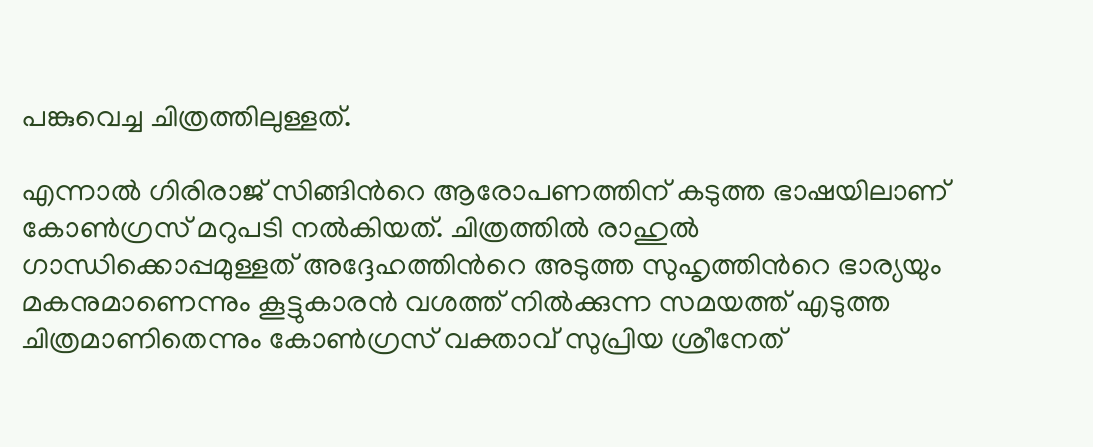പങ്കുവെച്ച ചിത്രത്തിലുള്ളത്.

എന്നാൽ ഗിരിരാജ് സിങ്ങിന്‍റെ ആരോപണത്തിന് കടുത്ത ഭാഷയിലാണ് കോൺഗ്രസ് മറുപടി നൽകിയത്. ചിത്രത്തിൽ രാഹുൽ ഗാന്ധിക്കൊപ്പമുള്ളത് അദ്ദേഹത്തിന്‍റെ അടുത്ത സുഹൃത്തിന്‍റെ ഭാര്യയും മകനുമാണെന്നും കൂട്ടുകാരൻ വശത്ത് നിൽക്കുന്ന സമയത്ത് എടുത്ത ചിത്രമാണിതെന്നും കോൺഗ്രസ് വക്താവ് സുപ്രിയ ശ്രീനേത്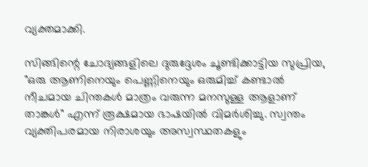വ്യക്തമാക്കി.

സിങ്ങിന്റെ ചോദ്യങ്ങളിലെ ദുരുദ്ദേശം ചൂണ്ടിക്കാട്ടിയ സുപ്രിയ, "ഒരു ആണിനെയും പെണ്ണിനെയും ഒരുമിച്ച് കണ്ടാൽ നീചമായ ചിന്തകൾ മാത്രം വരുന്ന മനസുള്ള ആളാണ് താങ്കൾ" എന്ന് രൂക്ഷമായ ഭാഷയിൽ വിമർശിച്ചു. സ്വന്തം വ്യക്തിപരമായ നിരാശയും അസ്വസ്ഥതകളും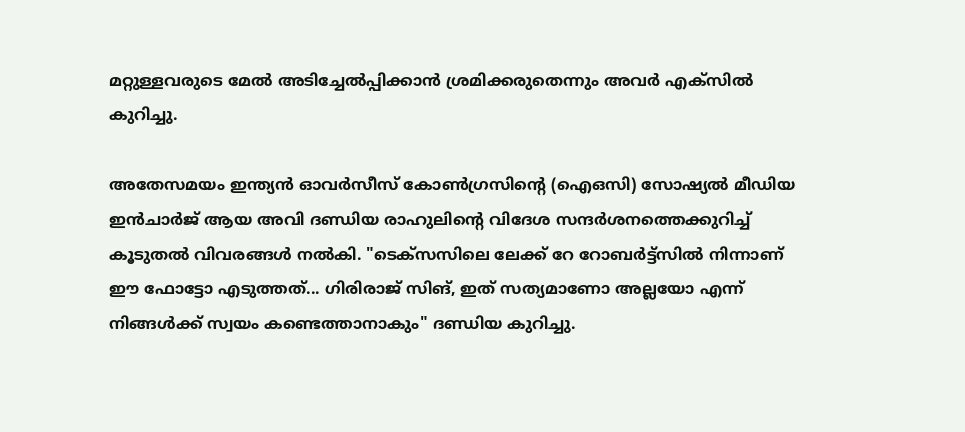മറ്റുള്ളവരുടെ മേൽ അടിച്ചേൽപ്പിക്കാൻ ശ്രമിക്കരുതെന്നും അവര്‍ എക്സിൽ കുറിച്ചു.

അതേസമയം ഇന്ത്യൻ ഓവർസീസ് കോൺഗ്രസിന്റെ (ഐഒസി) സോഷ്യൽ മീഡിയ ഇൻചാർജ് ആയ അവി ദണ്ഡിയ രാഹുലിന്‍റെ വിദേശ സന്ദര്‍ശനത്തെക്കുറിച്ച് കൂടുതൽ വിവരങ്ങൾ നൽകി. "ടെക്സസിലെ ലേക്ക് റേ റോബർട്ട്സിൽ നിന്നാണ് ഈ ഫോട്ടോ എടുത്തത്... ഗിരിരാജ് സിങ്, ഇത് സത്യമാണോ അല്ലയോ എന്ന് നിങ്ങൾക്ക് സ്വയം കണ്ടെത്താനാകും" ദണ്ഡിയ കുറിച്ചു.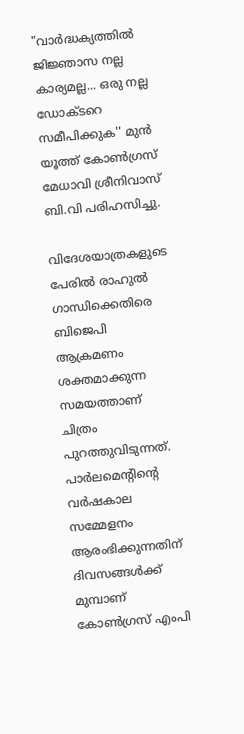"വാർദ്ധക്യത്തിൽ ജിജ്ഞാസ നല്ല കാര്യമല്ല... ഒരു നല്ല ഡോക്ടറെ സമീപിക്കുക'' മുൻ യൂത്ത് കോൺഗ്രസ് മേധാവി ശ്രീനിവാസ് ബി.വി പരിഹസിച്ചു.

വിദേശയാത്രകളുടെ പേരിൽ രാഹുൽ ഗാന്ധിക്കെതിരെ ബിജെപി ആക്രമണം ശക്തമാക്കുന്ന സമയത്താണ് ചിത്രം പുറത്തുവിടുന്നത്. പാർലമെന്‍റിന്‍റെ വർഷകാല സമ്മേളനം ആരംഭിക്കുന്നതിന് ദിവസങ്ങൾക്ക് മുമ്പാണ് കോൺഗ്രസ് എംപി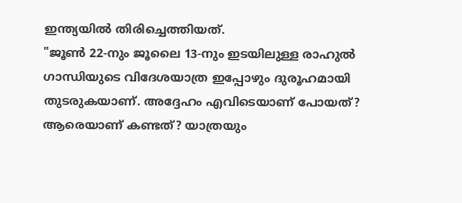ഇന്ത്യയിൽ തിരിച്ചെത്തിയത്.
"ജൂൺ 22-നും ജൂലൈ 13-നും ഇടയിലുള്ള രാഹുൽ ഗാന്ധിയുടെ വിദേശയാത്ര ഇപ്പോഴും ദുരൂഹമായി തുടരുകയാണ്. അദ്ദേഹം എവിടെയാണ് പോയത്? ആരെയാണ് കണ്ടത്? യാത്രയും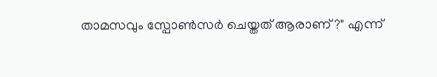താമസവും സ്പോൺസർ ചെയ്തത് ആരാണ്?" എന്ന്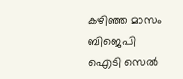കഴിഞ്ഞ മാസം ബിജെപി ഐടി സെൽ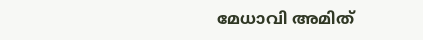മേധാവി അമിത്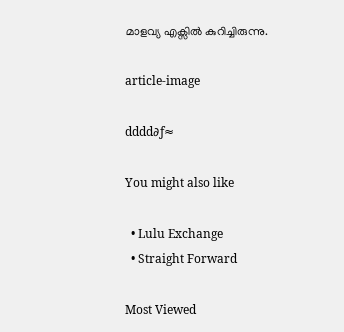മാളവ്യ എക്സിൽ കുറിച്ചിരുന്നു.

article-image

dddd∂ƒ≈

You might also like

  • Lulu Exchange
  • Straight Forward

Most Viewed